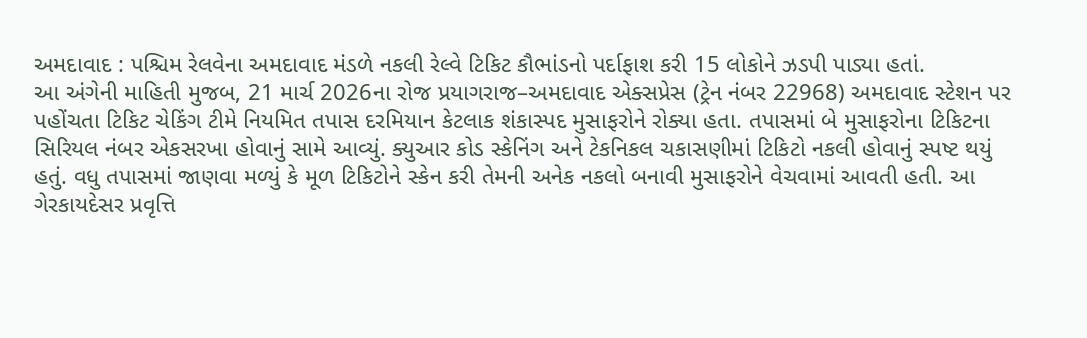અમદાવાદ : પશ્ચિમ રેલવેના અમદાવાદ મંડળે નકલી રેલ્વે ટિકિટ કૌભાંડનો પર્દાફાશ કરી 15 લોકોને ઝડપી પાડ્યા હતાં.
આ અંગેની માહિતી મુજબ, 21 માર્ચ 2026ના રોજ પ્રયાગરાજ–અમદાવાદ એક્સપ્રેસ (ટ્રેન નંબર 22968) અમદાવાદ સ્ટેશન પર પહોંચતા ટિકિટ ચેકિંગ ટીમે નિયમિત તપાસ દરમિયાન કેટલાક શંકાસ્પદ મુસાફરોને રોક્યા હતા. તપાસમાં બે મુસાફરોના ટિકિટના સિરિયલ નંબર એકસરખા હોવાનું સામે આવ્યું. ક્યુઆર કોડ સ્કેનિંગ અને ટેકનિકલ ચકાસણીમાં ટિકિટો નકલી હોવાનું સ્પષ્ટ થયું હતું. વધુ તપાસમાં જાણવા મળ્યું કે મૂળ ટિકિટોને સ્કેન કરી તેમની અનેક નકલો બનાવી મુસાફરોને વેચવામાં આવતી હતી. આ ગેરકાયદેસર પ્રવૃત્તિ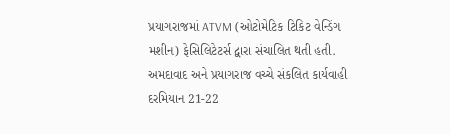પ્રયાગરાજમાં ATVM (ઓટોમેટિક ટિકિટ વેન્ડિંગ મશીન) ફેસિલિટેટર્સ દ્વારા સંચાલિત થતી હતી.
અમદાવાદ અને પ્રયાગરાજ વચ્ચે સંકલિત કાર્યવાહી દરમિયાન 21-22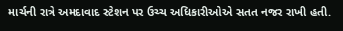માર્ચની રાત્રે અમદાવાદ સ્ટેશન પર ઉચ્ચ અધિકારીઓએ સતત નજર રાખી હતી.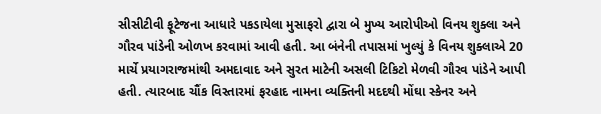સીસીટીવી ફૂટેજના આધારે પકડાયેલા મુસાફરો દ્વારા બે મુખ્ય આરોપીઓ વિનય શુક્લા અને ગૌરવ પાંડેની ઓળખ કરવામાં આવી હતી. આ બંનેની તપાસમાં ખુલ્યું કે વિનય શુક્લાએ 20 માર્ચે પ્રયાગરાજમાંથી અમદાવાદ અને સુરત માટેની અસલી ટિકિટો મેળવી ગૌરવ પાંડેને આપી હતી. ત્યારબાદ ચૌંક વિસ્તારમાં ફરહાદ નામના વ્યક્તિની મદદથી મોંઘા સ્કેનર અને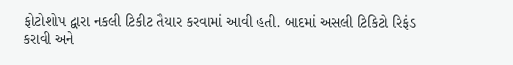ફોટોશોપ દ્વારા નકલી ટિકીટ તૈયાર કરવામાં આવી હતી. બાદમાં અસલી ટિકિટો રિફંડ કરાવી અને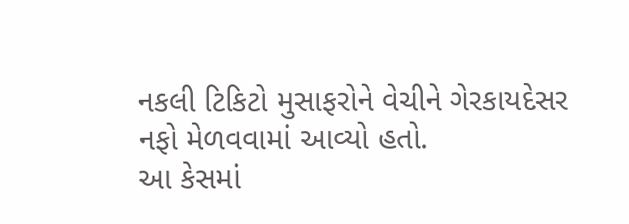નકલી ટિકિટો મુસાફરોને વેચીને ગેરકાયદેસર નફો મેળવવામાં આવ્યો હતો.
આ કેસમાં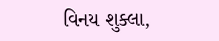વિનય શુક્લા,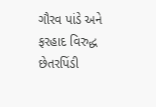ગૌરવ પાંડે અને ફરહાદ વિરુદ્ધ છેતરપિંડી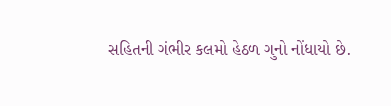સહિતની ગંભીર કલમો હેઠળ ગુનો નોંધાયો છે.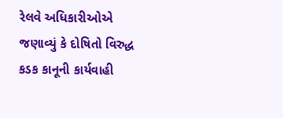રેલવે અધિકારીઓએ જણાવ્યું કે દોષિતો વિરુદ્ધ કડક કાનૂની કાર્યવાહી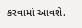કરવામાં આવશે.